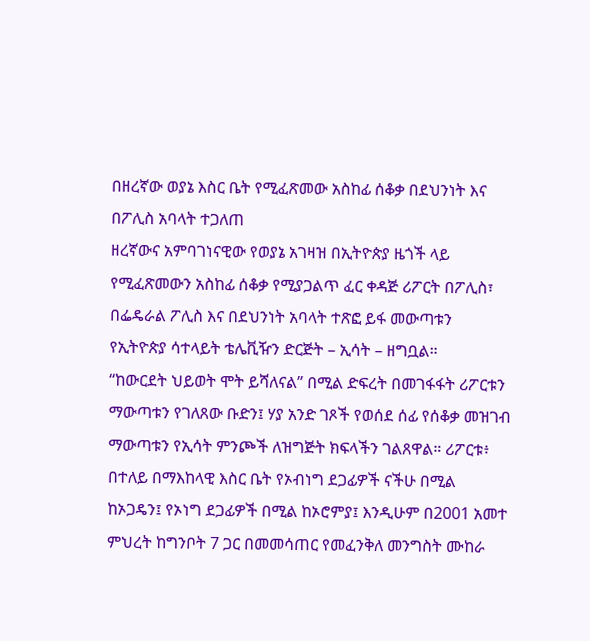በዘረኛው ወያኔ እስር ቤት የሚፈጽመው አስከፊ ሰቆቃ በደህንነት እና በፖሊስ አባላት ተጋለጠ
ዘረኛውና አምባገነናዊው የወያኔ አገዛዝ በኢትዮጵያ ዜጎች ላይ የሚፈጽመውን አስከፊ ሰቆቃ የሚያጋልጥ ፈር ቀዳጅ ሪፖርት በፖሊስ፣ በፌዴራል ፖሊስ እና በደህንነት አባላት ተጽፎ ይፋ መውጣቱን የኢትዮጵያ ሳተላይት ቴሌቪዥን ድርጅት – ኢሳት – ዘግቧል።
“ከውርደት ህይወት ሞት ይሻለናል” በሚል ድፍረት በመገፋፋት ሪፖርቱን ማውጣቱን የገለጸው ቡድን፤ ሃያ አንድ ገጾች የወሰደ ሰፊ የሰቆቃ መዝገብ ማውጣቱን የኢሳት ምንጮች ለዝግጅት ክፍላችን ገልጸዋል። ሪፖርቱ፥ በተለይ በማእከላዊ እስር ቤት የኦብነግ ደጋፊዎች ናችሁ በሚል ከኦጋዴን፤ የኦነግ ደጋፊዎች በሚል ከኦሮምያ፤ እንዲሁም በ2001 አመተ ምህረት ከግንቦት 7 ጋር በመመሳጠር የመፈንቅለ መንግስት ሙከራ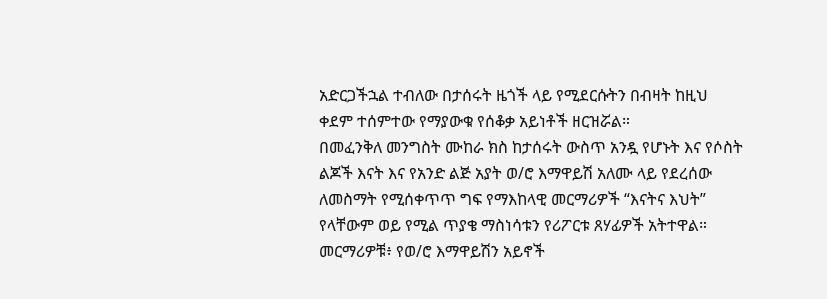አድርጋችኋል ተብለው በታሰሩት ዜጎች ላይ የሚደርሱትን በብዛት ከዚህ ቀደም ተሰምተው የማያውቁ የሰቆቃ አይነቶች ዘርዝሯል።
በመፈንቅለ መንግስት ሙከራ ክስ ከታሰሩት ውስጥ አንዷ የሆኑት እና የሶስት ልጆች እናት እና የአንድ ልጅ አያት ወ/ሮ እማዋይሽ አለሙ ላይ የደረሰው ለመስማት የሚሰቀጥጥ ግፍ የማእከላዊ መርማሪዎች “እናትና እህት” የላቸውም ወይ የሚል ጥያቄ ማስነሳቱን የሪፖርቱ ጸሃፊዎች አትተዋል። መርማሪዎቹ፥ የወ/ሮ እማዋይሽን አይኖች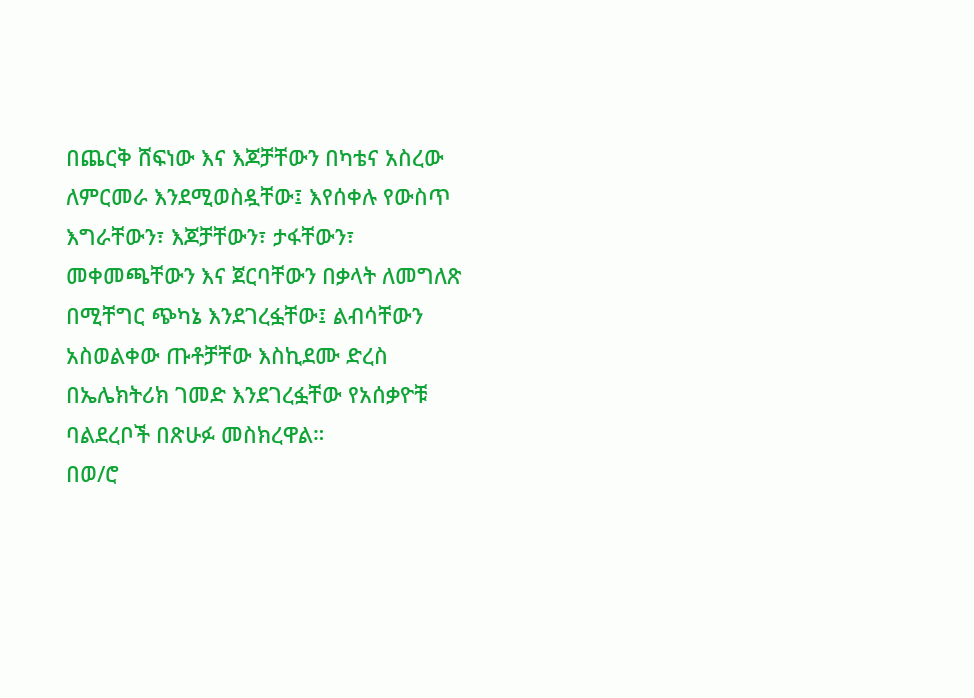በጨርቅ ሸፍነው እና እጆቻቸውን በካቴና አስረው ለምርመራ እንደሚወስዷቸው፤ እየሰቀሉ የውስጥ እግራቸውን፣ እጆቻቸውን፣ ታፋቸውን፣ መቀመጫቸውን እና ጀርባቸውን በቃላት ለመግለጽ በሚቸግር ጭካኔ እንደገረፏቸው፤ ልብሳቸውን አስወልቀው ጡቶቻቸው እስኪደሙ ድረስ በኤሌክትሪክ ገመድ እንደገረፏቸው የአሰቃዮቹ ባልደረቦች በጽሁፉ መስክረዋል።
በወ/ሮ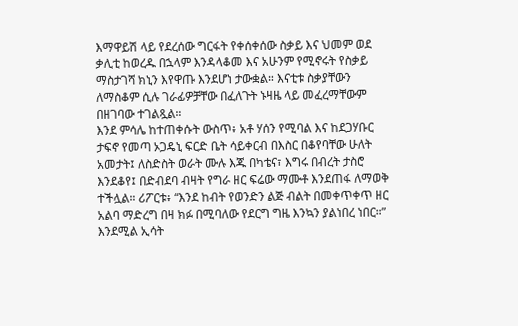እማዋይሽ ላይ የደረሰው ግርፋት የቀሰቀሰው ስቃይ እና ህመም ወደ ቃሊቲ ከወረዱ በኋላም እንዳላቆመ እና አሁንም የሚኖሩት የስቃይ ማስታገሻ ክኒን እየዋጡ እንደሆነ ታውቋል። እናቲቱ ስቃያቸውን ለማስቆም ሲሉ ገራፊዎቻቸው በፈለጉት ኑዛዜ ላይ መፈረማቸውም በዘገባው ተገልጿል።
እንደ ምሳሌ ከተጠቀሱት ውስጥ፥ አቶ ሃሰን የሚባል እና ከደጋሃቡር ታፍኖ የመጣ ኦጋዴኒ ፍርድ ቤት ሳይቀርብ በእስር በቆየባቸው ሁለት አመታት፤ ለስድስት ወራት ሙሉ እጁ በካቴና፣ እግሩ በብረት ታስሮ እንደቆየ፤ በድብደባ ብዛት የግራ ዘር ፍሬው ማሙቶ እንደጠፋ ለማወቅ ተችሏል። ሪፖርቱ፥ “እንደ ከብት የወንድን ልጅ ብልት በመቀጥቀጥ ዘር አልባ ማድረግ በዛ ክፉ በሚባለው የደርግ ግዜ እንኳን ያልነበረ ነበር።” እንደሚል ኢሳት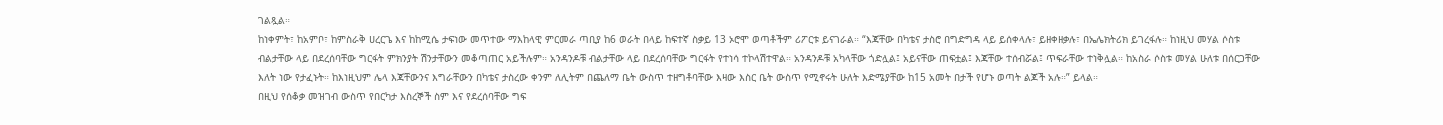ገልጿል።
ከነቀምት፣ ከአምቦ፣ ከምስራቅ ሀረርጌ እና ከከሚሴ ታፍነው መጥተው ማእከላዊ ምርመራ ጣቢያ ከ6 ወራት በላይ ከፍተኛ ስቃይ 13 ኦሮሞ ወጣቶችም ሪፖርቱ ይናገራል። “እጃቸው በካቴና ታስሮ በግድግዳ ላይ ይሰቀላሉ፣ ይዘቀዘቃሉ፣ በኤሌክትሪክ ይገረፋሉ። ከነዚህ መሃል ሶስቱ ብልታቸው ላይ በደረሰባቸው ግርፋት ምክንያት ሽንታቸውን መቆጣጠር አይችሉም። አንዳንዶቹ ብልታቸው ላይ በደረሰባቸው ግርፋት የተነሳ ተኮላሽተዋል። አንዳንዶቹ አካላቸው ጎድሏል፤ አይናቸው ጠፍቷል፤ እጃቸው ተሰብሯል፤ ጥፍራቸው ተነቅሏል። ከአስራ ሶስቱ መሃል ሁለቱ በሰርጋቸው እለት ነው የታፈኑት። ከእነዚህም ሌላ እጃቸውንና እግራቸውን በካቴና ታስረው ቀንም ለሊትም በጨለማ ቤት ውስጥ ተዘግቶባቸው እዛው እስር ቤት ውስጥ የሚኖሩት ሁለት እድሜያቸው ከ15 አመት በታች የሆኑ ወጣት ልጆች አሉ።” ይላል።
በዚህ የሰቆቃ መዝገብ ውስጥ የበርካታ እስረኞች ስም እና የደረሰባቸው ግፍ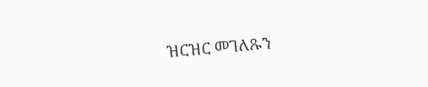ዝርዝር መገለጹን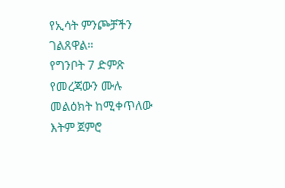የኢሳት ምንጮቻችን ገልጸዋል።
የግንቦት 7 ድምጽ የመረጃውን ሙሉ መልዕክት ከሚቀጥለው እትም ጀምሮ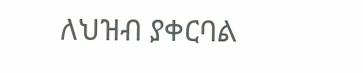ለህዝብ ያቀርባል